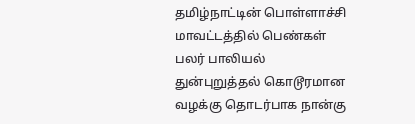தமிழ்நாட்டின் பொள்ளாச்சி மாவட்டத்தில் பெண்கள் பலர் பாலியல் துன்புறுத்தல் கொடூரமான வழக்கு தொடர்பாக நான்கு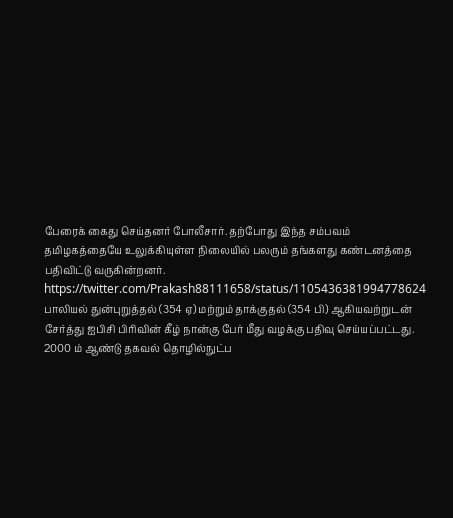பேரைக் கைது செய்தனர் போலீசார். தற்போது இந்த சம்பவம் தமிழகத்தையே உலுக்கியுள்ள நிலையில் பலரும் தங்களது கண்டனத்தை பதிவிட்டு வருகின்றனர்.
https://twitter.com/Prakash88111658/status/1105436381994778624
பாலியல் துன்புறுத்தல் (354 ஏ) மற்றும் தாக்குதல் (354 பி) ஆகியவற்றுடன் சேர்த்து ஐபிசி பிரிவின் கீழ் நான்கு பேர் மீது வழக்கு பதிவு செய்யப்பட்டது. 2000 ம் ஆண்டு தகவல் தொழில்நுட்ப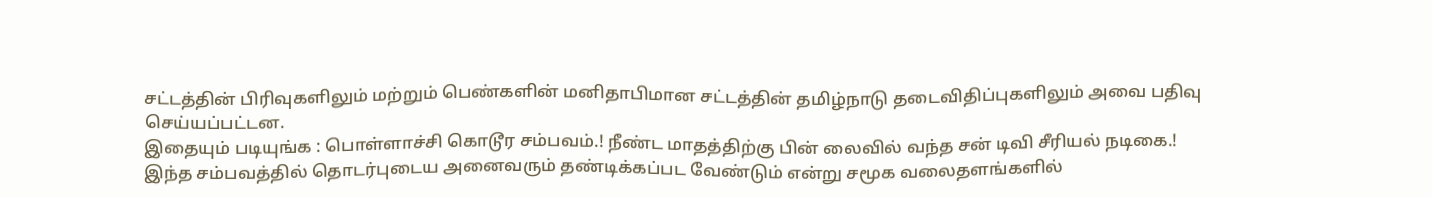சட்டத்தின் பிரிவுகளிலும் மற்றும் பெண்களின் மனிதாபிமான சட்டத்தின் தமிழ்நாடு தடைவிதிப்புகளிலும் அவை பதிவு செய்யப்பட்டன.
இதையும் படியுங்க : பொள்ளாச்சி கொடூர சம்பவம்.! நீண்ட மாதத்திற்கு பின் லைவில் வந்த சன் டிவி சீரியல் நடிகை.!
இந்த சம்பவத்தில் தொடர்புடைய அனைவரும் தண்டிக்கப்பட வேண்டும் என்று சமூக வலைதளங்களில்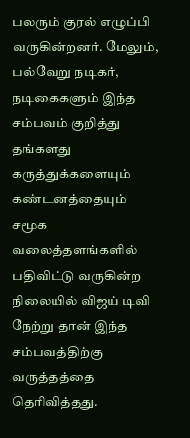பலரும் குரல் எழுப்பி வருகின்றனர். மேலும், பல்வேறு நடிகர், நடிகைகளும் இந்த சம்பவம் குறித்து தங்களது கருத்துக்களையும் கண்டனத்தையும் சமூக வலைத்தளங்களில் பதிவிட்டு வருகின்ற நிலையில் விஜய் டிவி நேற்று தான் இந்த சம்பவத்திற்கு வருத்தத்தை தெரிவித்தது.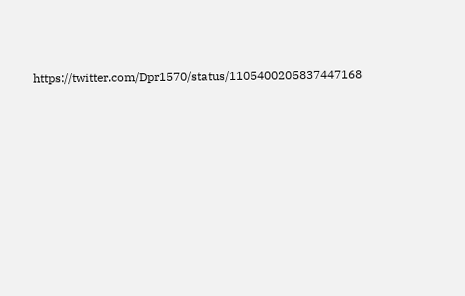https://twitter.com/Dpr1570/status/1105400205837447168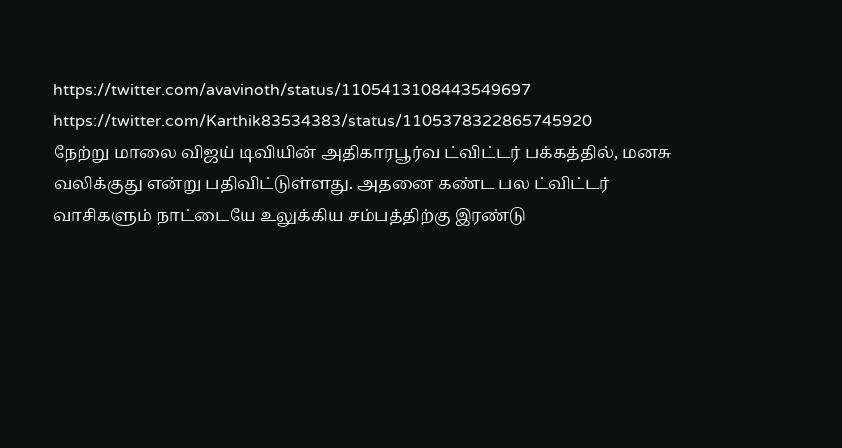https://twitter.com/avavinoth/status/1105413108443549697
https://twitter.com/Karthik83534383/status/1105378322865745920
நேற்று மாலை விஜய் டிவியின் அதிகாரபூர்வ ட்விட்டர் பக்கத்தில், மனசு வலிக்குது என்று பதிவிட்டுள்ளது. அதனை கண்ட பல ட்விட்டர் வாசிகளும் நாட்டையே உலுக்கிய சம்பத்திற்கு இரண்டு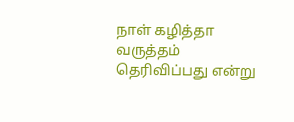நாள் கழித்தா வருத்தம் தெரிவிப்பது என்று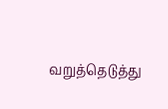வறுத்தெடுத்து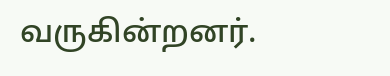வருகின்றனர்.